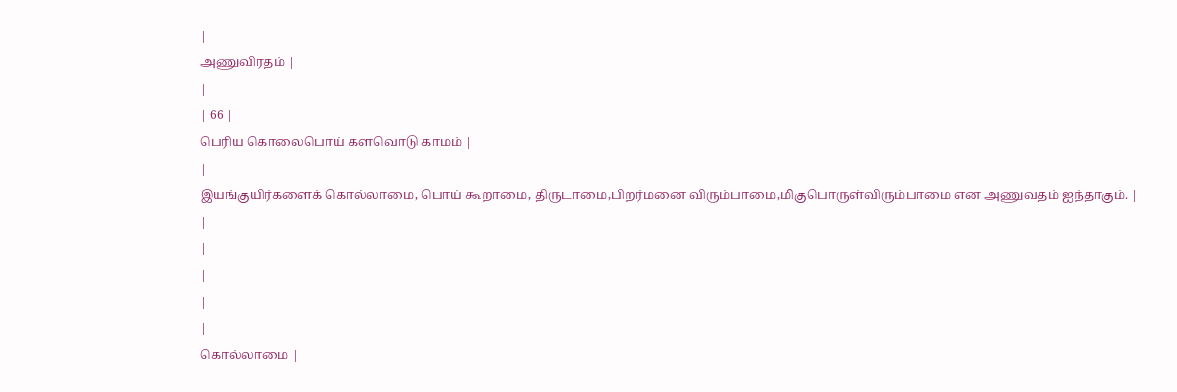|
அணுவிரதம் |
|
| 66 |
பெரிய கொலைபொய் களவொடு காமம் |
|
இயங்குயிர்களைக் கொல்லாமை, பொய் கூறாமை, திருடாமை,பிறர்மனை விரும்பாமை,மிகுபொருள்விரும்பாமை என அணுவதம் ஐந்தாகும். |
|
|
|
|
|
கொல்லாமை |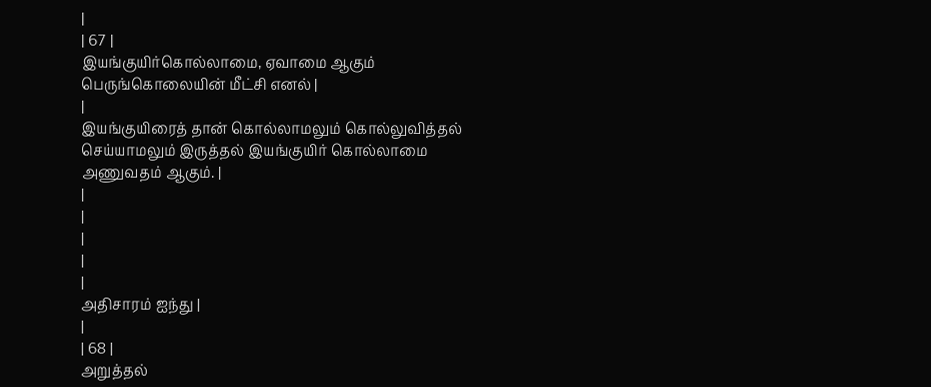|
| 67 |
இயங்குயிர்கொல்லாமை, ஏவாமை ஆகும் பெருங்கொலையின் மீட்சி எனல் |
|
இயங்குயிரைத் தான் கொல்லாமலும் கொல்லுவித்தல் செய்யாமலும் இருத்தல் இயங்குயிர் கொல்லாமை அணுவதம் ஆகும். |
|
|
|
|
|
அதிசாரம் ஐந்து |
|
| 68 |
அறுத்தல்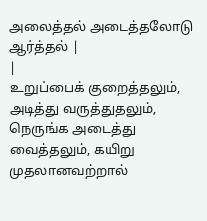அலைத்தல் அடைத்தலோடு ஆர்த்தல் |
|
உறுப்பைக் குறைத்தலும், அடித்து வருத்துதலும், நெருங்க அடைத்து வைத்தலும், கயிறு
முதலானவற்றால்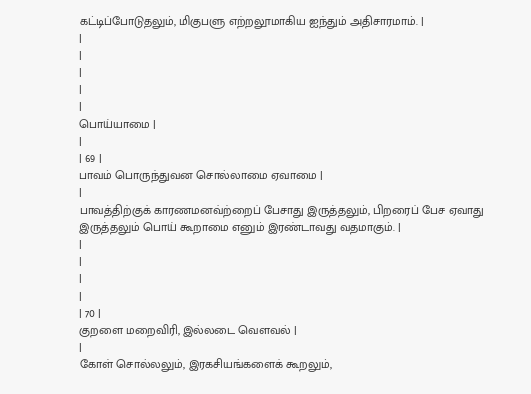கட்டிப்போடுதலும், மிகுபளு எற்றலூமாகிய ஐந்தும் அதிசாரமாம். |
|
|
|
|
|
பொய்யாமை |
|
| 69 |
பாவம் பொருந்துவன சொல்லாமை ஏவாமை |
|
பாவத்திற்குக் காரணமனவ்ற்றைப் பேசாது இருத்தலும், பிறரைப் பேச ஏவாது இருத்தலும் பொய் கூறாமை எனும் இரண்டாவது வதமாகும். |
|
|
|
|
| 70 |
குறளை மறைவிரி, இல்லடை வௌவல் |
|
கோள் சொல்லலும், இரகசியங்களைக் கூறலும்,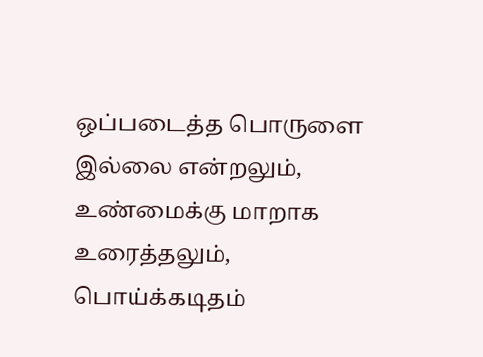ஒப்படைத்த பொருளை இல்லை என்றலும், உண்மைக்கு மாறாக உரைத்தலும், பொய்க்கடிதம்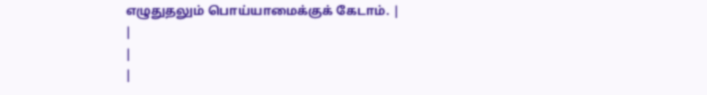எழுதுதலும் பொய்யாமைக்குக் கேடாம். |
|
|
|